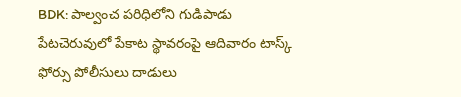BDK: పాల్వంచ పరిధిలోని గుడిపాడు పేటచెరువులో పేకాట స్థావరంపై ఆదివారం టాస్క్ ఫోర్సు పోలీసులు దాడులు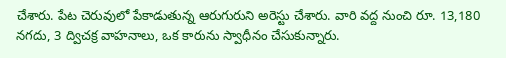చేశారు. పేట చెరువులో పేకాడుతున్న ఆరుగురుని అరెస్టు చేశారు. వారి వద్ద నుంచి రూ. 13,180 నగదు, 3 ద్విచక్ర వాహనాలు, ఒక కారును స్వాధీనం చేసుకున్నారు.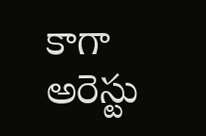కాగా అరెస్టు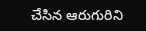చేసిన ఆరుగురిని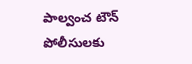పాల్వంచ టౌన్ పోలీసులకు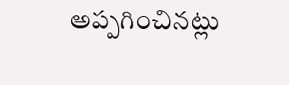అప్పగించినట్లు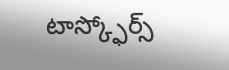టాస్క్ఫోర్స్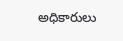అధికారులు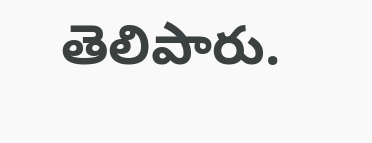తెలిపారు.